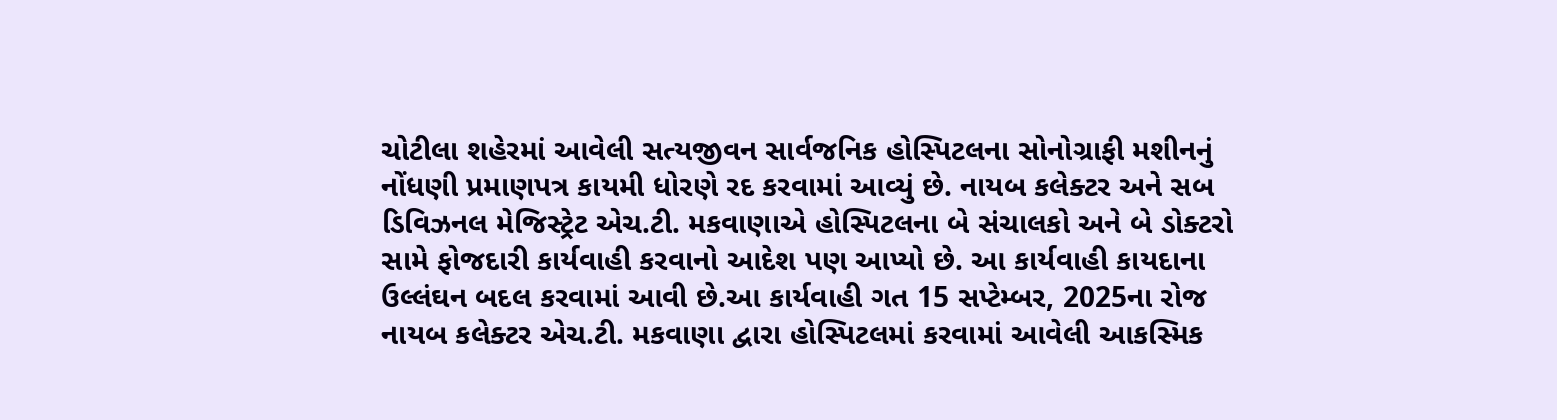ચોટીલા શહેરમાં આવેલી સત્યજીવન સાર્વજનિક હોસ્પિટલના સોનોગ્રાફી મશીનનું નોંધણી પ્રમાણપત્ર કાયમી ધોરણે રદ કરવામાં આવ્યું છે. નાયબ કલેક્ટર અને સબ ડિવિઝનલ મેજિસ્ટ્રેટ એચ.ટી. મકવાણાએ હોસ્પિટલના બે સંચાલકો અને બે ડોક્ટરો સામે ફોજદારી કાર્યવાહી કરવાનો આદેશ પણ આપ્યો છે. આ કાર્યવાહી કાયદાના ઉલ્લંઘન બદલ કરવામાં આવી છે.આ કાર્યવાહી ગત 15 સપ્ટેમ્બર, 2025ના રોજ નાયબ કલેક્ટર એચ.ટી. મકવાણા દ્વારા હોસ્પિટલમાં કરવામાં આવેલી આકસ્મિક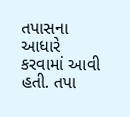તપાસના આધારે કરવામાં આવી હતી. તપા